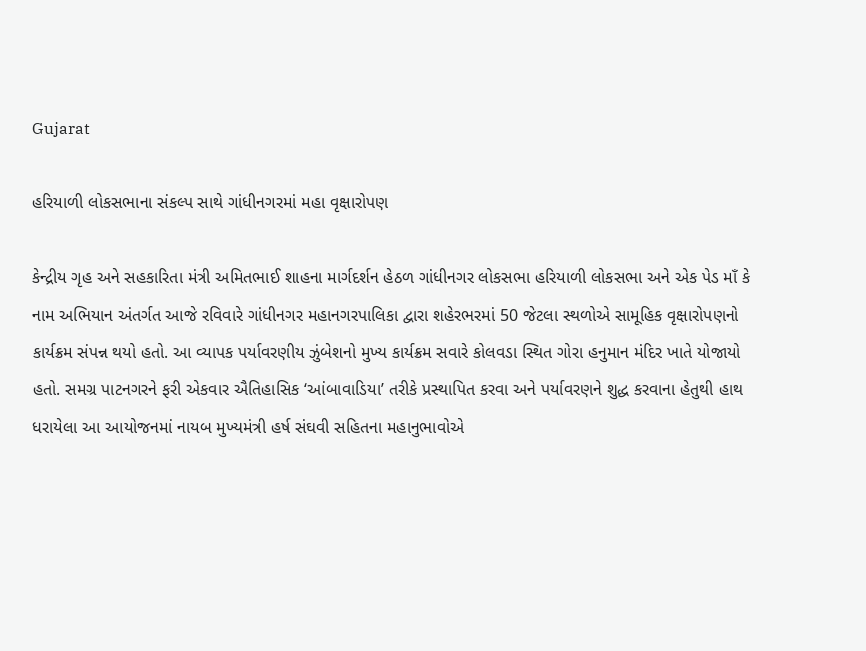Gujarat

હરિયાળી લોકસભાના સંકલ્પ સાથે ગાંધીનગરમાં મહા વૃક્ષારોપણ

કેન્દ્રીય ગૃહ અને સહકારિતા મંત્રી અમિતભાઈ શાહના માર્ગદર્શન હેઠળ ગાંધીનગર લોકસભા હરિયાળી લોકસભા અને એક પેડ માઁ કે નામ અભિયાન અંતર્ગત આજે રવિવારે ગાંધીનગર મહાનગરપાલિકા દ્વારા શહેરભરમાં 50 જેટલા સ્થળોએ સામૂહિક વૃક્ષારોપણનો કાર્યક્રમ સંપન્ન થયો હતો. આ વ્યાપક પર્યાવરણીય ઝુંબેશનો મુખ્ય કાર્યક્રમ સવારે કોલવડા સ્થિત ગોરા હનુમાન મંદિર ખાતે યોજાયો હતો. સમગ્ર પાટનગરને ફરી એકવાર ઐતિહાસિક ‘આંબાવાડિયા’ તરીકે પ્રસ્થાપિત કરવા અને પર્યાવરણને શુદ્ધ કરવાના હેતુથી હાથ ધરાયેલા આ આયોજનમાં નાયબ મુખ્યમંત્રી હર્ષ સંઘવી સહિતના મહાનુભાવોએ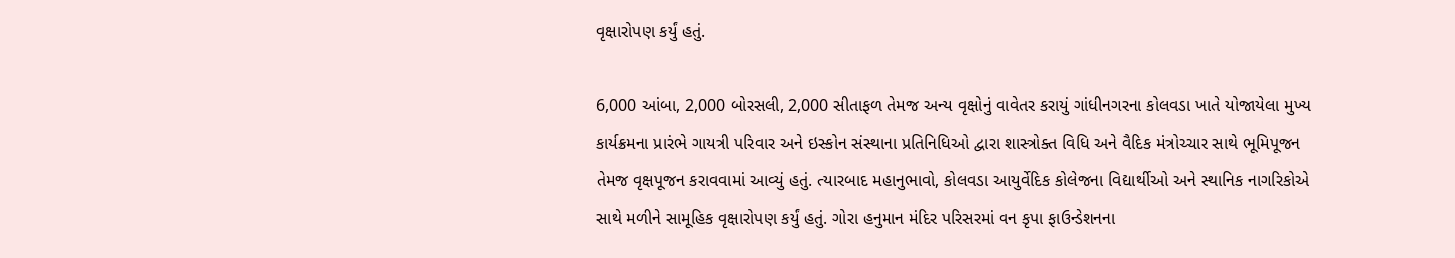વૃક્ષારોપણ કર્યું હતું.

6,000 આંબા, 2,000 બોરસલી, 2,000 સીતાફળ તેમજ અન્ય વૃક્ષોનું વાવેતર કરાયું ગાંધીનગરના કોલવડા ખાતે યોજાયેલા મુખ્ય કાર્યક્રમના પ્રારંભે ગાયત્રી પરિવાર અને ઇસ્કોન સંસ્થાના પ્રતિનિધિઓ દ્વારા શાસ્ત્રોક્ત વિધિ અને વૈદિક મંત્રોચ્ચાર સાથે ભૂમિપૂજન તેમજ વૃક્ષપૂજન કરાવવામાં આવ્યું હતું. ત્યારબાદ મહાનુભાવો, કોલવડા આયુર્વેદિક કોલેજના વિદ્યાર્થીઓ અને સ્થાનિક નાગરિકોએ સાથે મળીને સામૂહિક વૃક્ષારોપણ કર્યું હતું. ગોરા હનુમાન મંદિર પરિસરમાં વન કૃપા ફાઉન્ડેશનના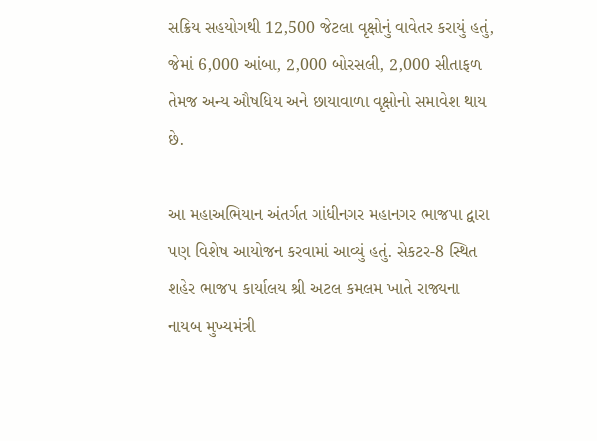સક્રિય સહયોગથી 12,500 જેટલા વૃક્ષોનું વાવેતર કરાયું હતું, જેમાં 6,000 આંબા, 2,000 બોરસલી, 2,000 સીતાફળ તેમજ અન્ય ઔષધિય અને છાયાવાળા વૃક્ષોનો સમાવેશ થાય છે.

આ મહાઅભિયાન અંતર્ગત ગાંધીનગર મહાનગર ભાજપા દ્વારા પણ વિશેષ આયોજન કરવામાં આવ્યું હતું. સેકટર-8 સ્થિત શહેર ભાજપ કાર્યાલય શ્રી અટલ કમલમ ખાતે રાજ્યના નાયબ મુખ્યમંત્રી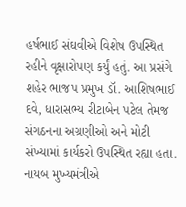હર્ષભાઈ સંઘવીએ વિશેષ ઉપસ્થિત રહીને વૃક્ષારોપણ કર્યું હતું. આ પ્રસંગે શહેર ભાજપ પ્રમુખ ડૉ. આશિષભાઈ દવે, ધારાસભ્ય રીટાબેન પટેલ તેમજ સંગઠનના અગ્રણીઓ અને મોટી સંખ્યામાં કાર્યકરો ઉપસ્થિત રહ્યા હતા. નાયબ મુખ્યમંત્રીએ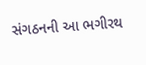સંગઠનની આ ભગીરથ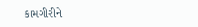કામગીરીને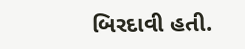બિરદાવી હતી.